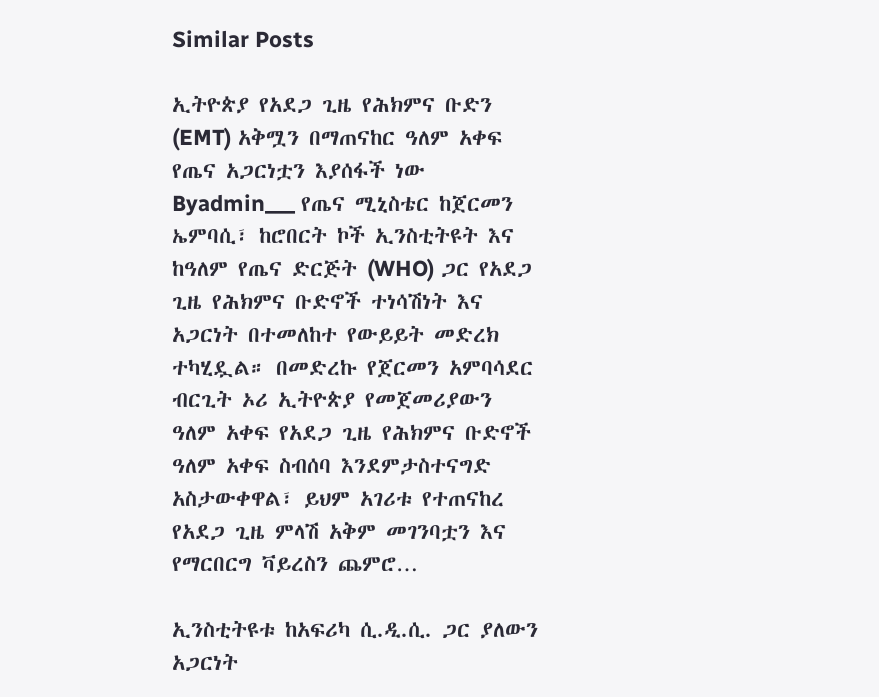Similar Posts

ኢትዮጵያ የአደጋ ጊዜ የሕክምና ቡድን (EMT) አቅሟን በማጠናከር ዓለም አቀፍ የጤና አጋርነቷን እያሰፋች ነው
Byadmin___ የጤና ሚኒስቴር ከጀርመን ኤምባሲ፣ ከሮበርት ኮች ኢንስቲትዩት እና ከዓለም የጤና ድርጅት (WHO) ጋር የአደጋ ጊዜ የሕክምና ቡድኖች ተነሳሽነት እና አጋርነት በተመለከተ የውይይት መድረክ ተካሂዷል። በመድረኩ የጀርመን አምባሳደር ብርጊት ኦሪ ኢትዮጵያ የመጀመሪያውን ዓለም አቀፍ የአደጋ ጊዜ የሕክምና ቡድኖች ዓለም አቀፍ ስብሰባ እንደምታስተናግድ አስታውቀዋል፣ ይህም አገሪቱ የተጠናከረ የአደጋ ጊዜ ምላሽ አቅም መገንባቷን እና የማርበርግ ቫይረስን ጨምሮ…

ኢንስቲትዩቱ ከአፍሪካ ሲ.ዲ.ሲ. ጋር ያለውን አጋርነት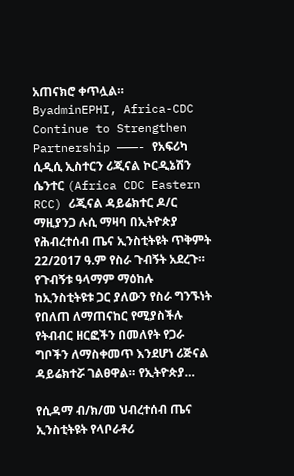አጠናክሮ ቀጥሏል።
ByadminEPHI, Africa-CDC Continue to Strengthen Partnership ———- የአፍሪካ ሲዲሲ ኢስተርን ሪጂናል ኮርዲኔሽን ሴንተር (Africa CDC Eastern RCC) ሪጂናል ዳይሬክተር ዶ/ር ማዚያንጋ ሉሲ ማዛባ በኢትዮጵያ የሕብረተሰብ ጤና ኢንስቲትዩት ጥቅምት 22/2017 ዓ.ም የስራ ጉብኝት አደረጉ። የጉብኝቱ ዓላማም ማዕከሉ ከኢንስቲትዩቱ ጋር ያለውን የስራ ግንኙነት የበለጠ ለማጠናከር የሚያስችሉ የትብብር ዘርፎችን በመለየት የጋራ ግቦችን ለማስቀመጥ እንደሆነ ሪጅናል ዳይሬክተሯ ገልፀዋል። የኢትዮጵያ…

የሲዳማ ብ/ክ/መ ህብረተሰብ ጤና ኢንስቲትዩት የላቦራቶሪ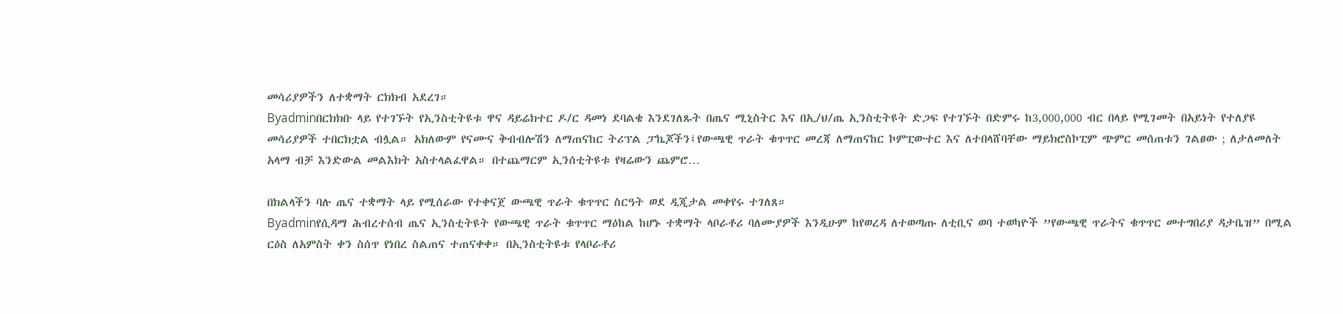መሳሪያዎችን ለተቋማት ርክክብ አደረገ።
Byadminበርክክቡ ላይ የተገኙት የኢንስቲትዩቱ ዋና ዳይሬክተር ዶ/ር ዳመነ ደባልቄ እንደገለጹት በጤና ሚኒስትር እና በኢ/ህ/ጤ ኢንስቲትዩት ድጋፍ የተገኙት በድምሩ ከ3,000,000 ብር በላይ የሚገመት በአይነት የተለያዩ መሳሪያዎች ተበርክቷል ብሏል። አክለውም የናሙና ቅብብሎሽን ለማጠናከር ትሪፕል ፓኬጆችን፤የውጫዊ ጥራት ቁጥጥር መረጃ ለማጠናከር ኮምፒውተር እና ለተበላሸባቸው ማይክሮስኮፒም ጭምር መሰጠቱን ገልፀው ; ለታለመለት አላማ ብቻ እንድውል መልእክት አስተላልፈዋል። በተጨማርም ኢንሰቲትዩቱ የዛሬውን ጨምሮ…

በክልላችን ባሉ ጤና ተቋማት ላይ የሚሰራው የተቀናጀ ውጫዊ ጥራት ቁጥጥር ስርዓት ወደ ዲጂታል መቀየሩ ተገለጸ።
Byadminየሲዳማ ሕብረተሰብ ጤና ኢንስቲትዩት የውጫዊ ጥራት ቁጥጥር ማዕከል ከሆኑ ተቋማት ላቦራቶሪ ባለሙያዎች እንዲሁም ከየወረዳ ለተወጣጡ ለቲቢና ወባ ተወካዮች ”የውጫዊ ጥራትና ቁጥጥር መተግበሪያ ዳታቤዝ” በሚል ርዕስ ለአምስት ቀን ስሰጥ የነበረ ስልጠና ተጠናቀቀ። በኢንስቲትዩቱ የላቦራቶሪ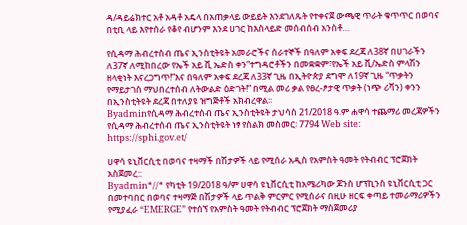ዳ/ዳይሬክተር አቶ አዳቶ አዴላ በአጠቃላይ ውይይት እንደገለጹት የተቀናጀ ውጫዊ ጥራት ቁጥጥር በወባና በቲቢ ላይ እየተሰራ የቆየ ብሆንም እንደ ሀገር ከእስላይድ መሰብሰብ አንስቶ…

የሲዳማ ሕብረተስብ ጤና ኢንስቲትዩት አመራሮችና ሰራተኞች በዓለም አቀፍ ደረጃ ለ38ኛ በሀገራችን ለ37ኛ ለሚከበረው የኤች አይ ቪ ኤድስ ቀን”ተግዳሮቶችን በመቋቋም፣የኤች አይ ቪ/ኤድስ ምላሽን ዘላቂነት እናረጋግጥ!”እና በዓለም አቀፍ ደረጃ ለ33ኛ ጊዜ በኢትዮጵያ ደግሞ ለ19ኛ ጊዜ “ጥቃትን የማይታገስ ማህበረተሰብ ለትውልድ ዕድገት!” በሚል መሪ ቃል የፀረ-ፆታዊ ጥቃት (ነጭ ሪቫን) ቀንን በኢንስቲትዩት ደረጃ በተለያዩ ዝግጅቶች አክብረዋል፡፡
Byadminየሲዳማ ሕብረተሰብ ጤና ኢንስቲትዩት ታህሳስ 21/2018 ዓ.ም ሐዋሳ ተጨማሪ መረጃዎችን የሲዳማ ሕብረተሰብ ጤና ኢንስቲትዩት ነፃ የስልክ መስመር፡ 7794 Web site: https://sphi.gov.et/

ሀዋሳ ዩኒቨርሲቲ በወባና ተዛማች በሽታዎች ላይ የሚሰራ አዲስ የአምስት ዓመት የትብብር ፕሮጀክት አስጀመረ::
Byadmin*//* የካቲት 19/2018 ዓ/ም ሀዋሳ ዩኒቨርሲቲ ከአሜሪካው ጆንስ ሆፕኪንስ ዩኒቨርሲቲ ጋር በመተባበር በወባና ተዛማጅ በሽታዎች ላይ ጥልቅ ምርምር የሚሰራና በዚሁ ዘርፍ ቀጣይ ተመራማሪዎችን የሚያፈራ “EMERGE” የተሰኘ የአምስት ዓመት የትብብር ፕሮጀክት ማስጀመሪያ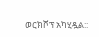ወርክሾፕ አካሂዷል::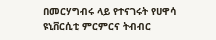በመርሃግብሩ ላይ የተናገሩት የሀዋሳ ዩኒቨርሲቲ ምርምርና ትብብር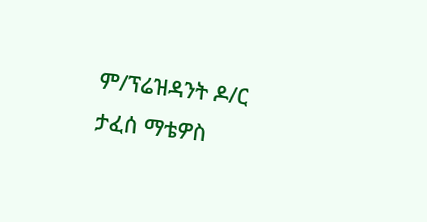ም/ፕሬዝዳንት ዶ/ር ታፈሰ ማቴዎስ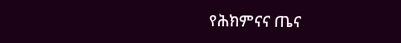የሕክምናና ጤና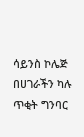ሳይንስ ኮሌጅ በሀገራችን ካሉ ጥቂት ግንባር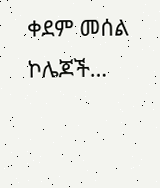ቀደም መሰል ኮሌጆች…